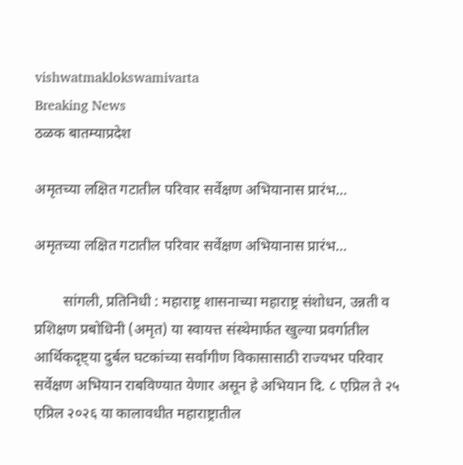vishwatmaklokswamivarta
Breaking News
ठळक बातम्याप्रदेश

अमृतच्या लक्षित गटातील परिवार सर्वेक्षण अभियानास प्रारंभ…

अमृतच्या लक्षित गटातील परिवार सर्वेक्षण अभियानास प्रारंभ…

        सांगली, प्रतिनिधी : महाराष्ट्र शासनाच्या महाराष्ट्र संशोधन, उन्नती व प्रशिक्षण प्रबोधिनी (अमृत) या स्वायत्त संस्थेमार्फत खुल्या प्रवर्गातील आर्थिकदृष्ट्या दुर्बल घटकांच्या सर्वांगीण विकासासाठी राज्यभर परिवार सर्वेक्षण अभियान राबविण्यात येणार असून हे अभियान दि. ८ एप्रिल ते २५ एप्रिल २०२६ या कालावधीत महाराष्ट्रातील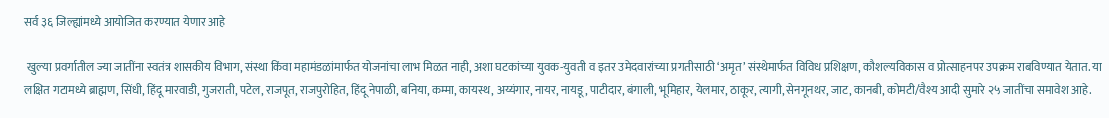सर्व ३६ जिल्ह्यांमध्ये आयोजित करण्यात येणार आहे

 खुल्या प्रवर्गातील ज्या जातींना स्वतंत्र शासकीय विभाग, संस्था किंवा महामंडळांमार्फत योजनांचा लाभ मिळत नाही, अशा घटकांच्या युवक-युवती व इतर उमेदवारांच्या प्रगतीसाठी ‘अमृत’ संस्थेमार्फत विविध प्रशिक्षण, कौशल्यविकास व प्रोत्साहनपर उपक्रम राबविण्यात येतात. या लक्षित गटामध्ये ब्राह्मण, सिंधी, हिंदू मारवाडी, गुजराती, पटेल, राजपूत, राजपुरोहित, हिंदू नेपाळी, बनिया, कम्मा, कायस्थ, अय्यंगार, नायर, नायडू, पाटीदार, बंगाली, भूमिहार, येलमार, ठाकूर, त्यागी, सेनगूनथर, जाट, कानबी, कोमटी/वैश्य आदी सुमारे २५ जातींचा समावेश आहे.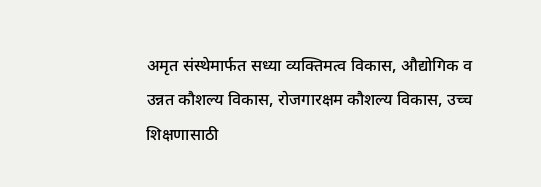अमृत संस्थेमार्फत सध्या व्यक्तिमत्व विकास, औद्योगिक व उन्नत कौशल्य विकास, रोजगारक्षम कौशल्य विकास, उच्च शिक्षणासाठी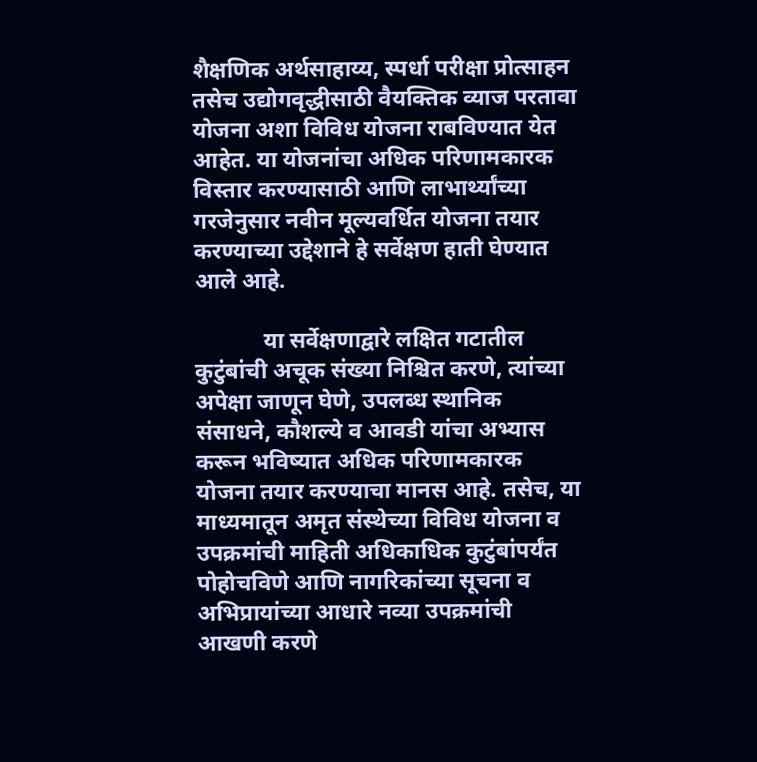शैक्षणिक अर्थसाहाय्य, स्पर्धा परीक्षा प्रोत्साहन तसेच उद्योगवृद्धीसाठी वैयक्तिक व्याज परतावा योजना अशा विविध योजना राबविण्यात येत आहेत. या योजनांचा अधिक परिणामकारक विस्तार करण्यासाठी आणि लाभार्थ्यांच्या गरजेनुसार नवीन मूल्यवर्धित योजना तयार करण्याच्या उद्देशाने हे सर्वेक्षण हाती घेण्यात आले आहे.

            या सर्वेक्षणाद्वारे लक्षित गटातील कुटुंबांची अचूक संख्या निश्चित करणे, त्यांच्या अपेक्षा जाणून घेणे, उपलब्ध स्थानिक संसाधने, कौशल्ये व आवडी यांचा अभ्यास करून भविष्यात अधिक परिणामकारक योजना तयार करण्याचा मानस आहे. तसेच, या माध्यमातून अमृत संस्थेच्या विविध योजना व उपक्रमांची माहिती अधिकाधिक कुटुंबांपर्यंत पोहोचविणे आणि नागरिकांच्या सूचना व अभिप्रायांच्या आधारे नव्या उपक्रमांची आखणी करणे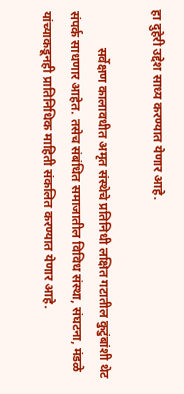हा दुहेरी उद्देश साध्य करण्यात येणार आहे.

            सर्वेक्षण कालावधीत अमृत संस्थेचे प्रतिनिधी लक्षित गटातील कुटुंबांशी थेट संपर्क साधणार आहेत. तसेच संबंधित समाजातील विविध संस्था, संघटना, मंडळे यांच्याकडूनही प्रातिनिधिक माहिती संकलित करण्यात येणार आहे.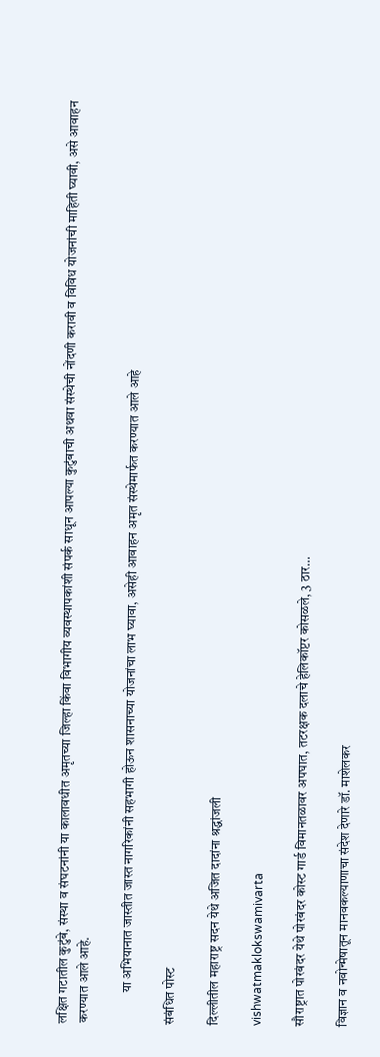लक्षित गटातील कुटुंबे, संस्था व संघटनांनी या कालावधीत अमृतच्या जिल्हा किंवा विभागीय व्यवस्थापकांशी संपर्क साधून आपल्या कुटुंबाची अथवा संस्थेची नोंदणी करावी व विविध योजनांची माहिती घ्यावी, असे आवाहन करण्यात आले आहे.

            या अभियानात जास्तीत जास्त नागरिकांनी सहभागी होऊन शासनाच्या योजनांचा लाभ घ्यावा, असेही आवाहन अमृत संस्थेमार्फत करण्यात आले आहे

संबंधित पोस्ट

दिल्लीतील महाराष्ट्र सदन येथे अजित दादांना श्रद्धांजली

vishwatmaklokswamivarta

सौराष्ट्रात पोरबंदर येथे पोरबंदर कोस्ट गार्ड विमानतळावर अपघात, तटरक्षक दलाचे हेलिकॉप्टर कोसळले, 3 ठार…

विज्ञान व नवोन्मेषातून मानवकल्याणाचा संदेश देणारे डॉ. माशेलकर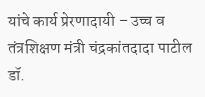यांचे कार्य प्रेरणादायी – उच्च व तंत्रशिक्षण मंत्री चंद्रकांतदादा पाटील डॉ.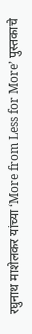रघुनाथ माशेलकर यांच्या ‘More from Less for More’ पुस्तकाचे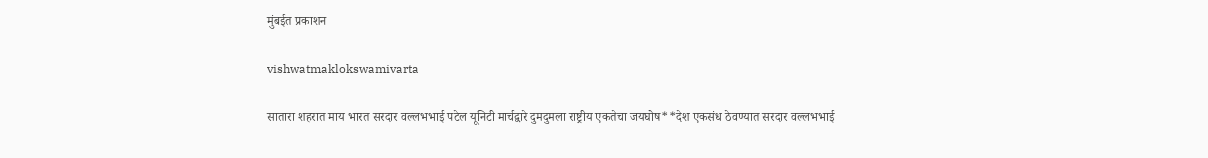मुंबईत प्रकाशन

vishwatmaklokswamivarta

सातारा शहरात माय भारत सरदार वल्लभभाई पटेल यूनिटी मार्चद्वारे दुमदुमला राष्ट्रीय एकतेचा जयघोष**देश एकसंध ठेवण्यात सरदार वल्लभभाई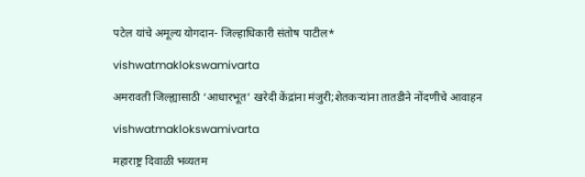पटेल यांचे अमूल्य योगदान- जिल्हाधिकारी संतोष पाटील*

vishwatmaklokswamivarta

अमरावती जिल्ह्यासाठी ‘आधारभूत’ खरेदी केंद्रांना मंजुरी;शेतकऱ्यांना तातडीने नोंदणीचे आवाहन

vishwatmaklokswamivarta

महाराष्ट्र दिवाळी भव्यतम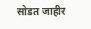सोडत जाहीर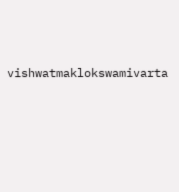vishwatmaklokswamivarta